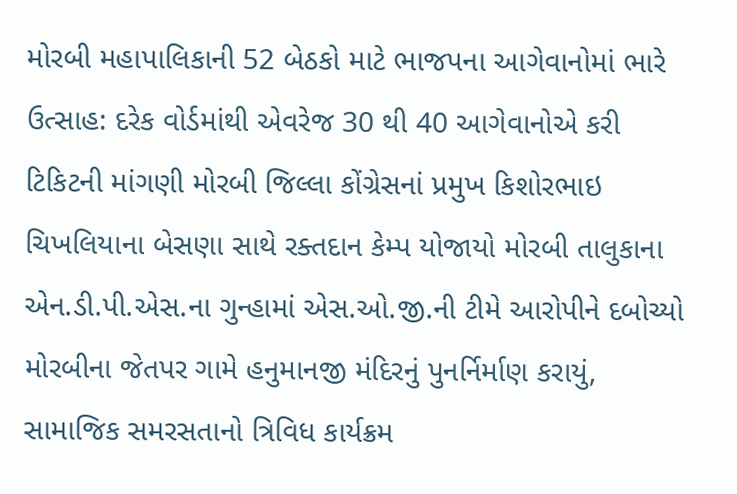મોરબી મહાપાલિકાની 52 બેઠકો માટે ભાજપના આગેવાનોમાં ભારે ઉત્સાહ: દરેક વોર્ડમાંથી એવરેજ 30 થી 40 આગેવાનોએ કરી ટિકિટની માંગણી મોરબી જિલ્લા કોંગ્રેસનાં પ્રમુખ કિશોરભાઇ ચિખલિયાના બેસણા સાથે રક્તદાન કેમ્પ યોજાયો મોરબી તાલુકાના એન.ડી.પી.એસ.ના ગુન્હામાં એસ.ઓ.જી.ની ટીમે આરોપીને દબોચ્યો મોરબીના જેતપર ગામે હનુમાનજી મંદિરનું પુનર્નિર્માણ કરાયું, સામાજિક સમરસતાનો ત્રિવિધ કાર્યક્રમ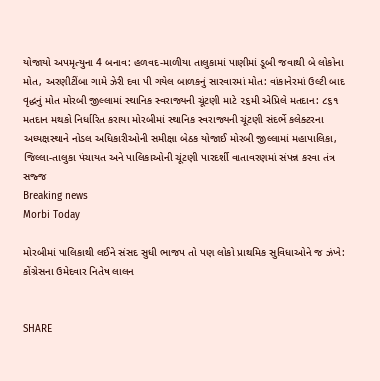યોજાયો અપમૃત્યુના 4 બનાવ: હળવદ-માળીયા તાલુકામાં પાણીમાં ડૂબી જવાથી બે લોકોના મોત, અરણીટીંબા ગામે ઝેરી દવા પી ગયેલ બાળકનું સારવારમાં મોત: વાંકાનેરમાં ઉલ્ટી બાદ વૃદ્ધનું મોત મોરબી જીલ્લામાં સ્થાનિક સ્વરાજ્યની ચૂંટણી માટે ૨૬મી એપ્રિલે મતદાન: ૮૬૧ મતદાન મથકો નિર્ધારિત કરાયા મોરબીમાં સ્થાનિક સ્વરાજ્યની ચૂંટણી સંદર્ભે કલેક્ટરના અધ્યક્ષસ્થાને નોડલ અધિકારીઓની સમીક્ષા બેઠક યોજાઈ મોરબી જીલ્લામાં મહાપાલિકા, જિલ્લા-તાલુકા પંચાયત અને પાલિકાઓની ચૂંટણી પારદર્શી વાતાવરણમાં સંપન્ન કરવા તંત્ર સજ્જ
Breaking news
Morbi Today

મોરબીમાં પાલિકાથી લઈને સંસદ સુધી ભાજપ તો પણ લોકો પ્રાથમિક સુવિધાઓને જ ઝંખે: કોંગ્રેસના ઉમેદવાર નિતેષ લાલન


SHARE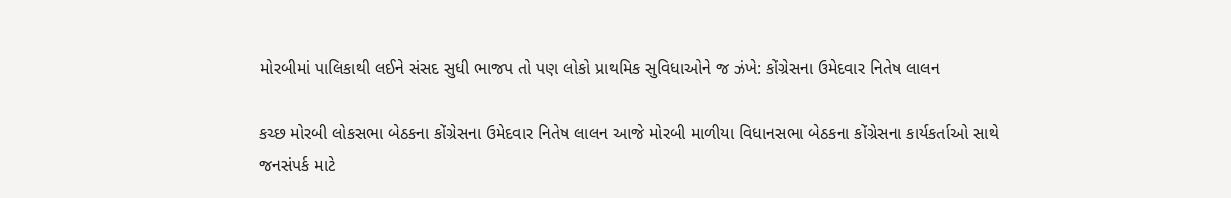મોરબીમાં પાલિકાથી લઈને સંસદ સુધી ભાજપ તો પણ લોકો પ્રાથમિક સુવિધાઓને જ ઝંખે: કોંગ્રેસના ઉમેદવાર નિતેષ લાલન

કચ્છ મોરબી લોકસભા બેઠકના કોંગ્રેસના ઉમેદવાર નિતેષ લાલન આજે મોરબી માળીયા વિધાનસભા બેઠકના કોંગ્રેસના કાર્યકર્તાઓ સાથે જનસંપર્ક માટે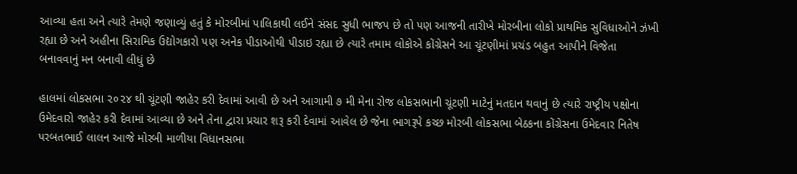આવ્યા હતા અને ત્યારે તેમણે જણાવ્યું હતું કે મોરબીમાં પાલિકાથી લઈને સંસદ સુધી ભાજપ છે તો પણ આજની તારીખે મોરબીના લોકો પ્રાથમિક સુવિધાઓને ઝંખી રહ્યા છે અને અહીના સિરામિક ઉદ્યોગકારો પણ અનેક પીડાઓથી પીડાઇ રહ્યા છે ત્યારે તમામ લોકોએ કોંગ્રેસને આ ચૂંટણીમાં પ્રચંડ બહુત આપીને વિજેતા બનાવવાનું મન બનાવી લીધું છે

હાલમાં લોકસભા ૨૦૨૪ થી ચૂંટણી જાહેર કરી દેવામાં આવી છે અને આગામી ૭ મી મેના રોજ લોકસભાની ચૂંટણી માટેનું મતદાન થવાનું છે ત્યારે રાષ્ટ્રીય પક્ષોના ઉમેદવારો જાહેર કરી દેવામાં આવ્યા છે અને તેના દ્વારા પ્રચાર શરૂ કરી દેવામાં આવેલ છે જેના ભાગરૂપે કચ્છ મોરબી લોકસભા બેઠકના કોંગ્રેસના ઉમેદવાર નિતેષ પરબતભાઈ લાલન આજે મોરબી માળીયા વિધાનસભા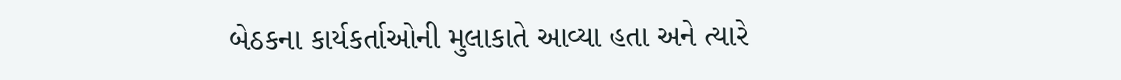બેઠકના કાર્યકર્તાઓની મુલાકાતે આવ્યા હતા અને ત્યારે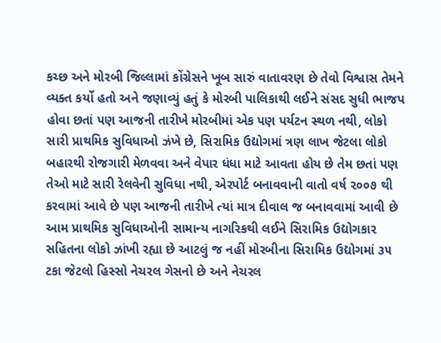કચ્છ અને મોરબી જિલ્લામાં કોંગ્રેસને ખૂબ સારું વાતાવરણ છે તેવો વિશ્વાસ તેમને વ્યક્ત કર્યો હતો અને જણાવ્યું હતું કે મોરબી પાલિકાથી લઈને સંસદ સુધી ભાજપ હોવા છતાં પણ આજની તારીખે મોરબીમાં એક પણ પર્યટન સ્થળ નથી, લોકો સારી પ્રાથમિક સુવિધાઓ ઝંખે છે, સિરામિક ઉદ્યોગમાં ત્રણ લાખ જેટલા લોકો બહારથી રોજગારી મેળવવા અને વેપાર ધંધા માટે આવતા હોય છે તેમ છતાં પણ તેઓ માટે સારી રેલવેની સુવિધા નથી, એરપોર્ટ બનાવવાની વાતો વર્ષ ૨૦૦૭ થી કરવામાં આવે છે પણ આજની તારીખે ત્યાં માત્ર દીવાલ જ બનાવવામાં આવી છે આમ પ્રાથમિક સુવિધાઓની સામાન્ય નાગરિકથી લઈને સિરામિક ઉદ્યોગકાર સહિતના લોકો ઝાંખી રહ્યા છે આટલું જ નહીં મોરબીના સિરામિક ઉદ્યોગમાં ૩૫ ટકા જેટલો હિસ્સો નેચરલ ગેસનો છે અને નેચરલ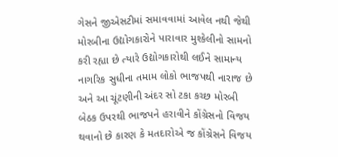ગેસને જીએસટીમાં સમાવવામાં આવેલ નથી જેથી મોરબીના ઉદ્યોગકારોને પારાવાર મુશ્કેલીનો સામનો કરી રહ્યા છે ત્યારે ઉદ્યોગકારોથી લઈને સામાન્ય નાગરિક સુધીના તમામ લોકો ભાજપથી નારાજ છે અને આ ચૂંટણીની અંદર સો ટકા કચ્છ મોરબી બેઠક ઉપરથી ભાજપને હરાવીને કોંગ્રેસનો વિજય થવાનો છે કારણ કે મતદારોએ જ કોંગ્રેસને વિજય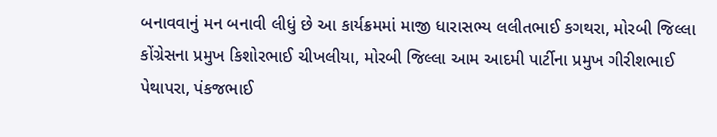બનાવવાનું મન બનાવી લીધું છે આ કાર્યક્રમમાં માજી ધારાસભ્ય લલીતભાઈ કગથરા, મોરબી જિલ્લા કોંગ્રેસના પ્રમુખ કિશોરભાઈ ચીખલીયા, મોરબી જિલ્લા આમ આદમી પાર્ટીના પ્રમુખ ગીરીશભાઈ પેથાપરા, પંકજભાઈ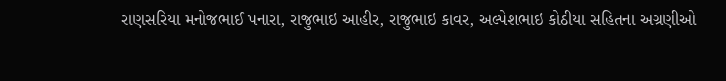રાણસરિયા મનોજભાઈ પનારા, રાજુભાઇ આહીર, રાજુભાઇ કાવર, અલ્પેશભાઇ કોઠીયા સહિતના અગ્રણીઓ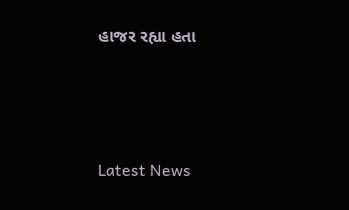હાજર રહ્યા હતા






Latest News